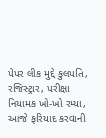પેપર લીક મુદ્દે કુલપતિ, રજિસ્ટ્રાર, પરીક્ષા નિયામક ખો-ખો રમ્યા, આજે ફરિયાદ કરવાની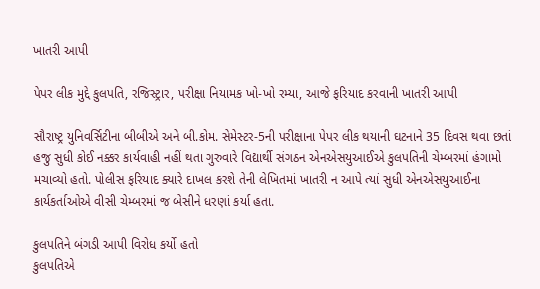ખાતરી આપી

પેપર લીક મુદ્દે કુલપતિ, રજિસ્ટ્રાર, પરીક્ષા નિયામક ખો-ખો રમ્યા, આજે ફરિયાદ કરવાની ખાતરી આપી

સૌરાષ્ટ્ર યુનિવર્સિટીના બીબીએ અને બી.કોમ. સેમેસ્ટર-5ની પરીક્ષાના પેપર લીક થયાની ઘટનાને 35 દિવસ થવા છતાં હજુ સુધી કોઈ નક્કર કાર્યવાહી નહીં થતા ગુરુવારે વિદ્યાર્થી સંગઠન એનએસયુઆઈએ કુલપતિની ચેમ્બરમાં હંગામો મચાવ્યો હતો. પોલીસ ફરિયાદ ક્યારે દાખલ કરશે તેની લેખિતમાં ખાતરી ન આપે ત્યાં સુધી એનએસયુઆઈના કાર્યકર્તાઓએ વીસી ચેમ્બરમાં જ બેસીને ધરણાં કર્યા હતા.

કુલપતિને બંગડી આપી વિરોધ કર્યો હતો
કુલપતિએ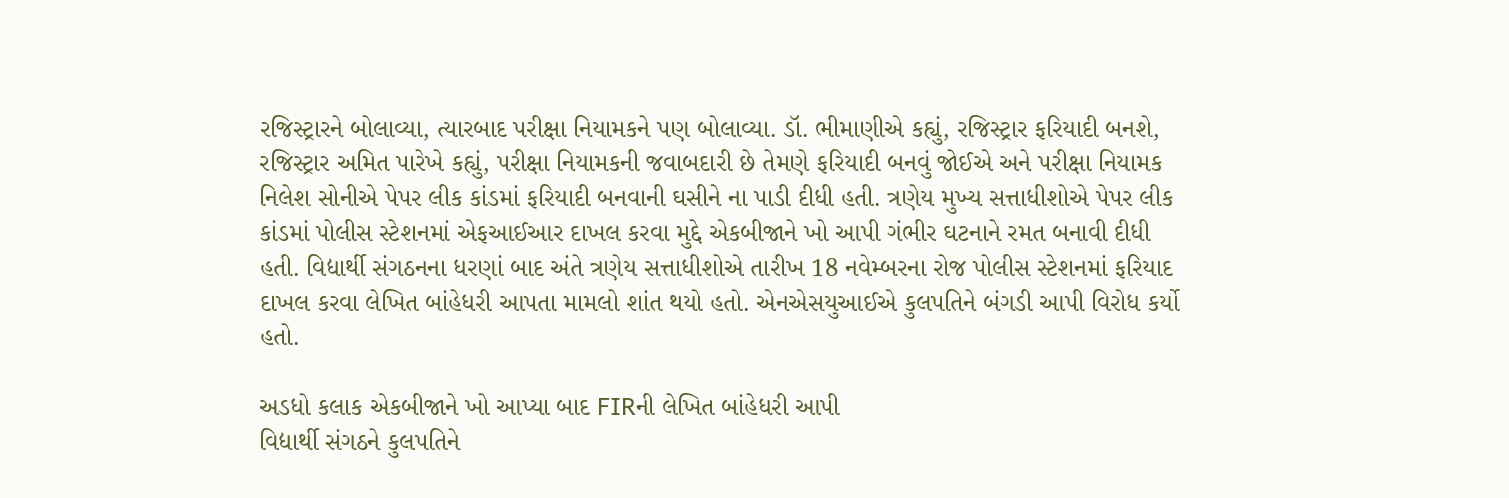રજિસ્ટ્રારને બોલાવ્યા, ત્યારબાદ પરીક્ષા નિયામકને પણ બોલાવ્યા. ડૉ. ભીમાણીએ કહ્યું, રજિસ્ટ્રાર ફરિયાદી બનશે, રજિસ્ટ્રાર અમિત પારેખે કહ્યું, પરીક્ષા નિયામકની જવાબદારી છે તેમણે ફરિયાદી બનવું જોઈએ અને પરીક્ષા નિયામક નિલેશ સોનીએ પેપર લીક કાંડમાં ફરિયાદી બનવાની ઘસીને ના પાડી દીધી હતી. ત્રણેય મુખ્ય સત્તાધીશોએ પેપર લીક કાંડમાં પોલીસ સ્ટેશનમાં એફઆઈઆર દાખલ કરવા મુદ્દે એકબીજાને ખો આપી ગંભીર ઘટનાને રમત બનાવી દીધી હતી. વિદ્યાર્થી સંગઠનના ધરણાં બાદ અંતે ત્રણેય સત્તાધીશોએ તારીખ 18 નવેમ્બરના રોજ પોલીસ સ્ટેશનમાં ફરિયાદ દાખલ કરવા લેખિત બાંહેધરી આપતા મામલો શાંત થયો હતો. એનએસયુઆઈએ કુલપતિને બંગડી આપી વિરોધ કર્યો હતો.

અડધો કલાક એકબીજાને ખો આપ્યા બાદ FIRની લેખિત બાંહેધરી આપી
વિદ્યાર્થી સંગઠને કુલપતિને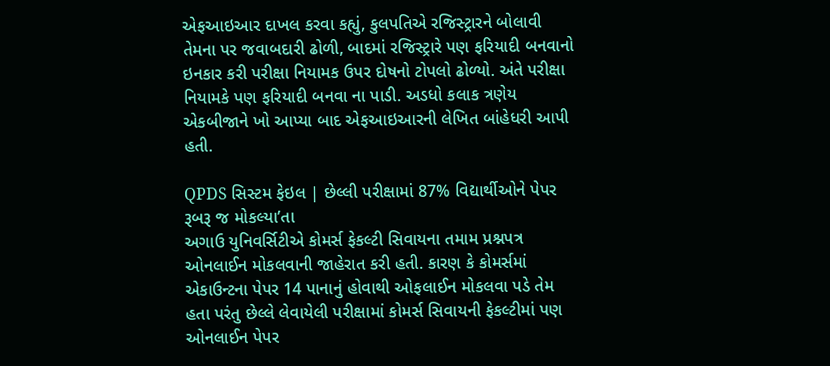એફઆઇઆર દાખલ કરવા કહ્યું, કુલપતિએ રજિસ્ટ્રારને બોલાવી તેમના પર જવાબદારી ઢોળી, બાદમાં રજિસ્ટ્રારે પણ ફરિયાદી બનવાનો ઇનકાર કરી પરીક્ષા નિયામક ઉપર દોષનો ટોપલો ઢોળ્યો. અંતે પરીક્ષા નિયામકે પણ ફરિયાદી બનવા ના પાડી. અડધો કલાક ત્રણેય એકબીજાને ખો આપ્યા બાદ એફઆઇઆરની લેખિત બાંહેધરી આપી હતી.

QPDS સિસ્ટમ ફેઇલ | છેલ્લી પરીક્ષામાં 87% વિદ્યાર્થીઓને પેપર રૂબરૂ જ મોકલ્યા’તા
અગાઉ યુનિવર્સિટીએ કોમર્સ ફેકલ્ટી સિવાયના તમામ પ્રશ્નપત્ર ઓનલાઈન મોકલવાની જાહેરાત કરી હતી. કારણ કે કોમર્સમાં એકાઉન્ટના પેપર 14 પાનાનું હોવાથી ઓફલાઈન મોકલવા પડે તેમ હતા પરંતુ છેલ્લે લેવાયેલી પરીક્ષામાં કોમર્સ સિવાયની ફેકલ્ટીમાં પણ ઓનલાઈન પેપર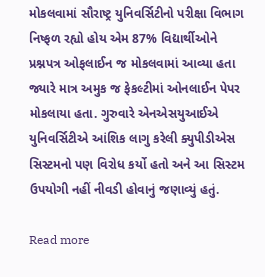મોકલવામાં સૌરાષ્ટ્ર યુનિવર્સિટીનો પરીક્ષા વિભાગ નિષ્ફળ રહ્યો હોય એમ 87% વિદ્યાર્થીઓને પ્રશ્નપત્ર ઓફલાઈન જ મોકલવામાં આવ્યા હતા જ્યારે માત્ર અમુક જ ફેકલ્ટીમાં ઓનલાઈન પેપર મોકલાયા હતા. ગુરુવારે એનએસયુઆઈએ યુનિવર્સિટીએ આંશિક લાગુ કરેલી ક્યુપીડીએસ સિસ્ટમનો પણ વિરોધ કર્યો હતો અને આ સિસ્ટમ ઉપયોગી નહીં નીવડી હોવાનું જણાવ્યું હતું.

Read more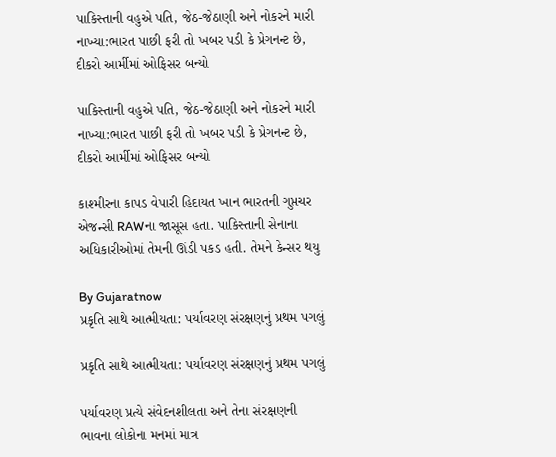પાકિસ્તાની વહુએ પતિ, જેઠ-જેઠાણી અને નોકરને મારી નાખ્યા:ભારત પાછી ફરી તો ખબર પડી કે પ્રેગનન્ટ છે, દીકરો આર્મીમાં ઓફિસર બન્યો

પાકિસ્તાની વહુએ પતિ, જેઠ-જેઠાણી અને નોકરને મારી નાખ્યા:ભારત પાછી ફરી તો ખબર પડી કે પ્રેગનન્ટ છે, દીકરો આર્મીમાં ઓફિસર બન્યો

કાશ્મીરના કાપડ વેપારી હિદાયત ખાન ભારતની ગુપ્તચર એજન્સી RAWના જાસૂસ હતા. પાકિસ્તાની સેનાના અધિકારીઓમાં તેમની ઊંડી પકડ હતી. તેમને કેન્સર થયુ

By Gujaratnow
પ્રકૃતિ સાથે આત્મીયતા: પર્યાવરણ સંરક્ષણનું પ્રથમ પગલું

પ્રકૃતિ સાથે આત્મીયતા: પર્યાવરણ સંરક્ષણનું પ્રથમ પગલું

પર્યાવરણ પ્રત્યે સંવેદનશીલતા અને તેના સંરક્ષણની ભાવના લોકોના મનમાં માત્ર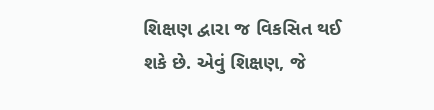શિક્ષણ દ્વારા જ વિકસિત થઈ શકે છે. એવું શિક્ષણ, જે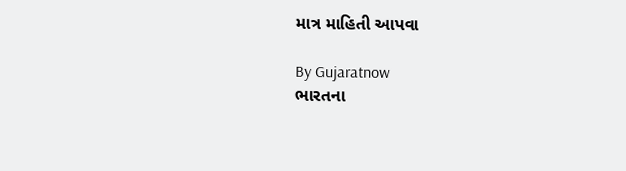માત્ર માહિતી આપવા

By Gujaratnow
ભારતના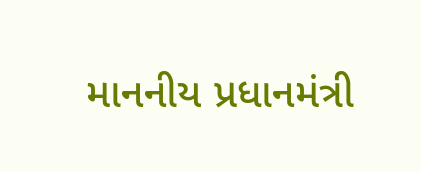માનનીય પ્રધાનમંત્રી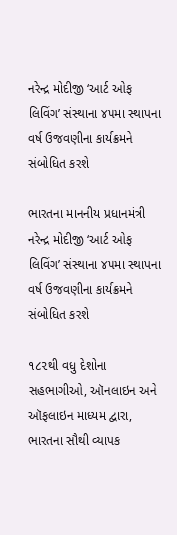નરેન્દ્ર મોદીજી ‘આર્ટ ઓફ લિવિંગ’ સંસ્થાના ૪૫મા સ્થાપના વર્ષ ઉજવણીના કાર્યક્રમને સંબોધિત કરશે

ભારતના માનનીય પ્રધાનમંત્રી નરેન્દ્ર મોદીજી ‘આર્ટ ઓફ લિવિંગ’ સંસ્થાના ૪૫મા સ્થાપના વર્ષ ઉજવણીના કાર્યક્રમને સંબોધિત કરશે

૧૮૨થી વધુ દેશોના સહભાગીઓ, ઑનલાઇન અને ઑફલાઇન માધ્યમ દ્વારા, ભારતના સૌથી વ્યાપક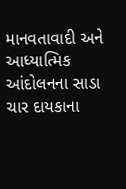માનવતાવાદી અને આધ્યાત્મિક આંદોલનના સાડા ચાર દાયકાના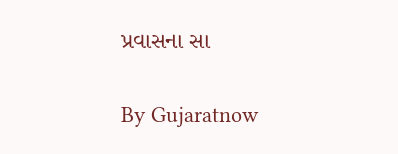પ્રવાસના સા

By Gujaratnow